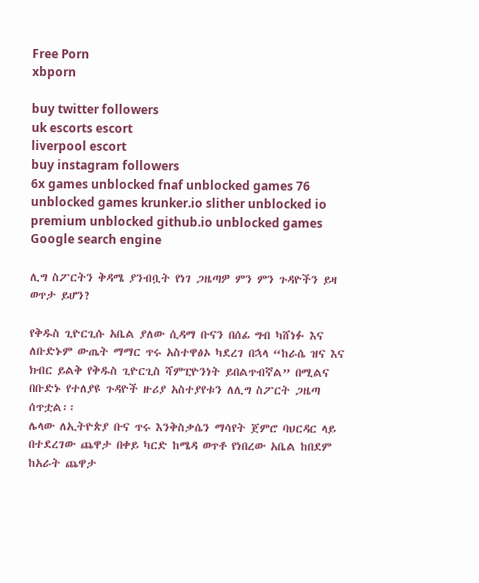Free Porn
xbporn

buy twitter followers
uk escorts escort
liverpool escort
buy instagram followers
6x games unblocked fnaf unblocked games 76 unblocked games krunker.io slither unblocked io premium unblocked github.io unblocked games
Google search engine

ሊግ ስፖርትን ቅዳሜ ያንብቧት የነገ ጋዜጣዎ ምን ምን ጉዳዮችን ይዛ ወጥታ ይሆን?

የቅዱስ ጊዮርጊሱ አቤል ያለው ሲዳማ ቡናን በሰፊ ግብ ካሸነፉ እና ለቡድኑም ውጤት ማማር ጥሩ አስተዋፅኦ ካደረገ በኋላ “ከራሴ ዝና እና ክብር ይልቅ የቅዱስ ጊዮርጊስ ሻምፒዮንነት ይበልጥብኛል” በሚልና በቡድኑ የተለያዩ ጉዳዮች ዙሪያ አስተያየቱን ለሊግ ስፖርት ጋዜጣ ሰጥቷል፡፡
ሌላው ለኢትዮጵያ ቡና ጥሩ እንቅስቃሴን ማሳየት ጀምሮ ባህርዳር ላይ በተደረገው ጨዋታ በቀይ ካርድ ከሜዳ ወጥቶ የነበረው አቤል ከበደም ከአራት ጨዋታ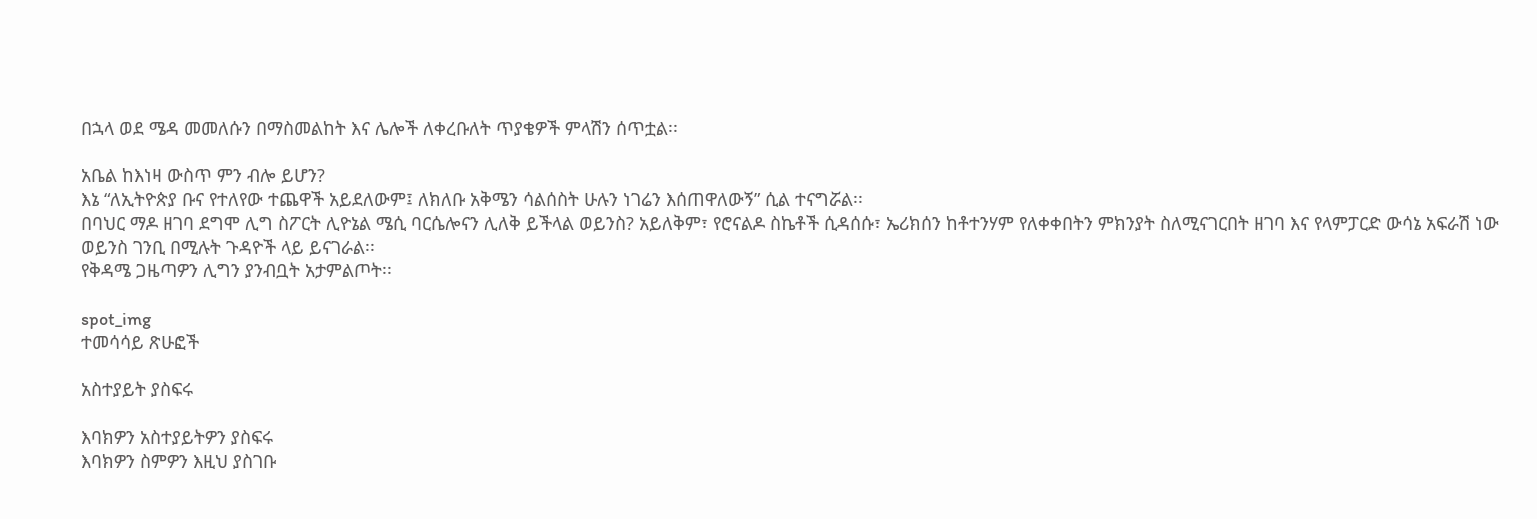በኋላ ወደ ሜዳ መመለሱን በማስመልከት እና ሌሎች ለቀረቡለት ጥያቄዎች ምላሽን ሰጥቷል፡፡

አቤል ከእነዛ ውስጥ ምን ብሎ ይሆን?
እኔ “ለኢትዮጵያ ቡና የተለየው ተጨዋች አይደለውም፤ ለክለቡ አቅሜን ሳልሰስት ሁሉን ነገሬን እሰጠዋለውኝ” ሲል ተናግሯል፡፡
በባህር ማዶ ዘገባ ደግሞ ሊግ ስፖርት ሊዮኔል ሜሲ ባርሴሎናን ሊለቅ ይችላል ወይንስ? አይለቅም፣ የሮናልዶ ስኬቶች ሲዳሰሱ፣ ኤሪክሰን ከቶተንሃም የለቀቀበትን ምክንያት ስለሚናገርበት ዘገባ እና የላምፓርድ ውሳኔ አፍራሽ ነው ወይንስ ገንቢ በሚሉት ጉዳዮች ላይ ይናገራል፡፡
የቅዳሜ ጋዜጣዎን ሊግን ያንብቧት አታምልጦት፡፡

spot_img
ተመሳሳይ ጽሁፎች

አስተያይት ያስፍሩ

እባክዎን አስተያይትዎን ያስፍሩ
እባክዎን ስምዎን እዚህ ያስገቡ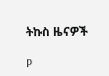ትኩስ ዜናዎች

P